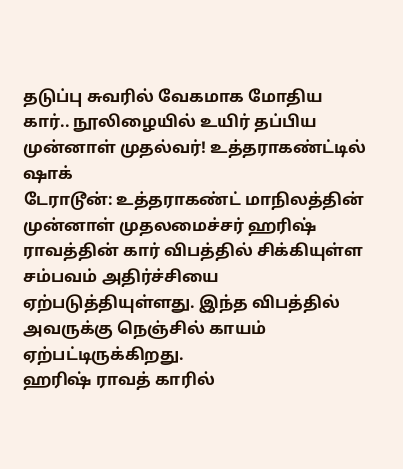தடுப்பு சுவரில் வேகமாக மோதிய கார்.. நூலிழையில் உயிர் தப்பிய முன்னாள் முதல்வர்! உத்தராகண்ட்டில் ஷாக்
டேராடூன்: உத்தராகண்ட் மாநிலத்தின் முன்னாள் முதலமைச்சர் ஹரிஷ் ராவத்தின் கார் விபத்தில் சிக்கியுள்ள சம்பவம் அதிர்ச்சியை ஏற்படுத்தியுள்ளது. இந்த விபத்தில் அவருக்கு நெஞ்சில் காயம் ஏற்பட்டிருக்கிறது.
ஹரிஷ் ராவத் காரில்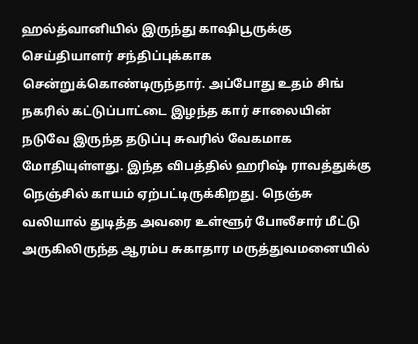ஹல்த்வானியில் இருந்து காஷிபூருக்கு செய்தியாளர் சந்திப்புக்காக சென்றுக்கொண்டிருந்தார். அப்போது உதம் சிங் நகரில் கட்டுப்பாட்டை இழந்த கார் சாலையின் நடுவே இருந்த தடுப்பு சுவரில் வேகமாக மோதியுள்ளது. இந்த விபத்தில் ஹரிஷ் ராவத்துக்கு நெஞ்சில் காயம் ஏற்பட்டிருக்கிறது. நெஞ்சு வலியால் துடித்த அவரை உள்ளூர் போலீசார் மீட்டு அருகிலிருந்த ஆரம்ப சுகாதார மருத்துவமனையில்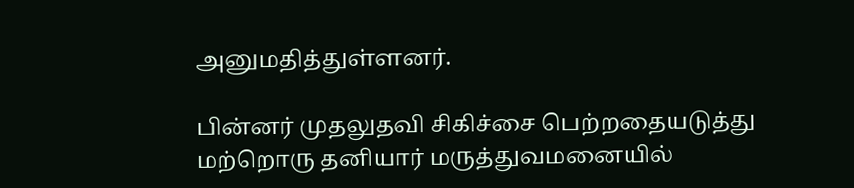அனுமதித்துள்ளனர்.

பின்னர் முதலுதவி சிகிச்சை பெற்றதையடுத்து மற்றொரு தனியார் மருத்துவமனையில்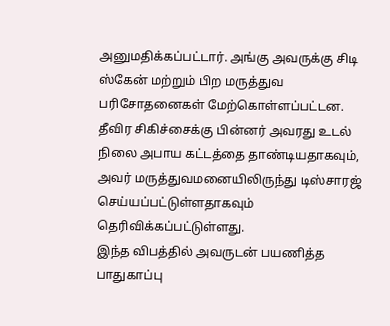அனுமதிக்கப்பட்டார். அங்கு அவருக்கு சிடி ஸ்கேன் மற்றும் பிற மருத்துவ பரிசோதனைகள் மேற்கொள்ளப்பட்டன. தீவிர சிகிச்சைக்கு பின்னர் அவரது உடல் நிலை அபாய கட்டத்தை தாண்டியதாகவும், அவர் மருத்துவமனையிலிருந்து டிஸ்சாரஜ் செய்யப்பட்டுள்ளதாகவும் தெரிவிக்கப்பட்டுள்ளது.
இந்த விபத்தில் அவருடன் பயணித்த பாதுகாப்பு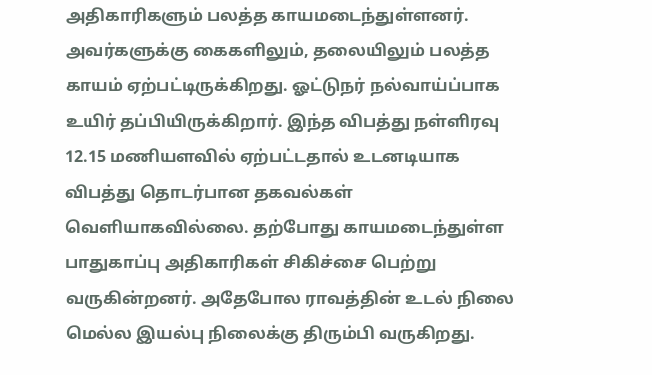அதிகாரிகளும் பலத்த காயமடைந்துள்ளனர். அவர்களுக்கு கைகளிலும், தலையிலும் பலத்த காயம் ஏற்பட்டிருக்கிறது. ஓட்டுநர் நல்வாய்ப்பாக உயிர் தப்பியிருக்கிறார். இந்த விபத்து நள்ளிரவு 12.15 மணியளவில் ஏற்பட்டதால் உடனடியாக விபத்து தொடர்பான தகவல்கள் வெளியாகவில்லை. தற்போது காயமடைந்துள்ள பாதுகாப்பு அதிகாரிகள் சிகிச்சை பெற்று வருகின்றனர். அதேபோல ராவத்தின் உடல் நிலை மெல்ல இயல்பு நிலைக்கு திரும்பி வருகிறது.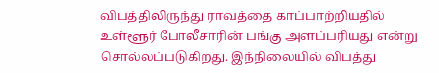விபத்திலிருந்து ராவத்தை காப்பாற்றியதில் உள்ளூர் போலீசாரின் பங்கு அளப்பரியது என்று சொல்லப்படுகிறது. இந்நிலையில் விபத்து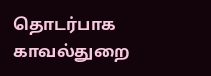தொடர்பாக காவல்துறை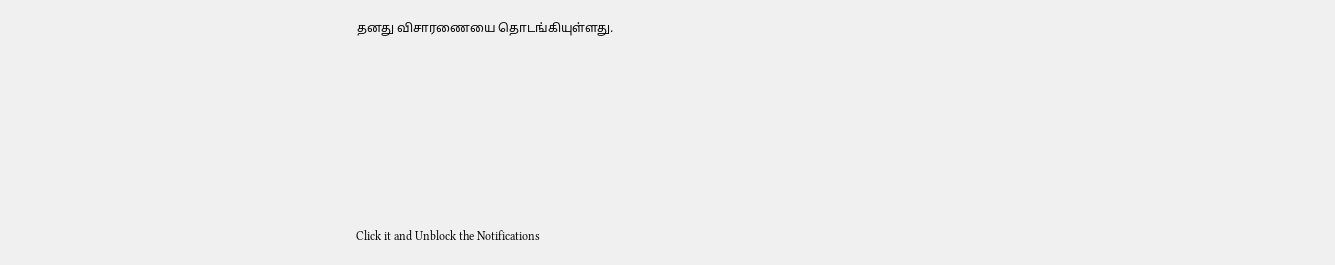தனது விசாரணையை தொடங்கியுள்ளது.












Click it and Unblock the Notifications